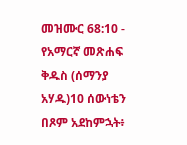መዝሙር 68:10 - የአማርኛ መጽሐፍ ቅዱስ (ሰማንያ አሃዱ)10 ሰውነቴን በጾም አደከምኋት፥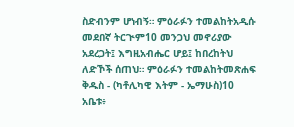ስድብንም ሆነብኝ። ምዕራፉን ተመልከትአዲሱ መደበኛ ትርጒም10 መንጋህ መኖሪያው አደረጋት፤ እግዚአብሔር ሆይ፤ ከበረከትህ ለድኾች ሰጠህ። ምዕራፉን ተመልከትመጽሐፍ ቅዱስ - (ካቶሊካዊ እትም - ኤማሁስ)10 አቤቱ፥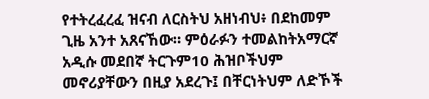የተትረፈረፈ ዝናብ ለርስትህ አዘነብህ፥ በደከመም ጊዜ አንተ አጸናኸው። ምዕራፉን ተመልከትአማርኛ አዲሱ መደበኛ ትርጉም10 ሕዝቦችህም መኖሪያቸውን በዚያ አደረጉ፤ በቸርነትህም ለድኾች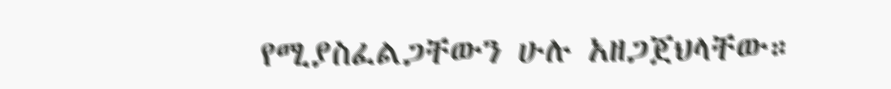የሚያስፈልጋቸውን ሁሉ አዘጋጀህላቸው።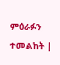ምዕራፉን ተመልከት |